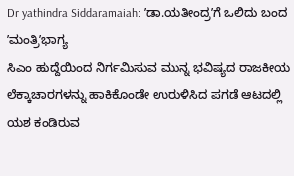Dr yathindra Siddaramaiah: ʼಡಾ.ಯತೀಂದ್ರʼಗೆ ಒಲಿದು ಬಂದ ʼಮಂತ್ರಿʼಭಾಗ್ಯ
ಸಿಎಂ ಹುದ್ದೆಯಿಂದ ನಿರ್ಗಮಿಸುವ ಮುನ್ನ ಭವಿಷ್ಯದ ರಾಜಕೀಯ ಲೆಕ್ಕಾಚಾರಗಳನ್ನು ಹಾಕಿಕೊಂಡೇ ಉರುಳಿಸಿದ ಪಗಡೆ ಆಟದಲ್ಲಿ ಯಶ ಕಂಡಿರುವ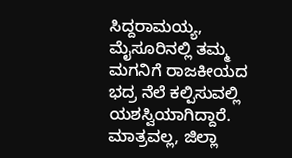ಸಿದ್ದರಾಮಯ್ಯ, ಮೈಸೂರಿನಲ್ಲಿ ತಮ್ಮ ಮಗನಿಗೆ ರಾಜಕೀಯದ ಭದ್ರ ನೆಲೆ ಕಲ್ಪಿಸುವಲ್ಲಿ ಯಶಸ್ವಿಯಾಗಿದ್ದಾರೆ. ಮಾತ್ರವಲ್ಲ, ಜಿಲ್ಲಾ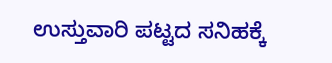ಉಸ್ತುವಾರಿ ಪಟ್ಟದ ಸನಿಹಕ್ಕೆ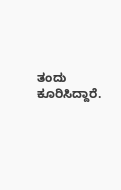ತಂದು ಕೂರಿಸಿದ್ದಾರೆ.